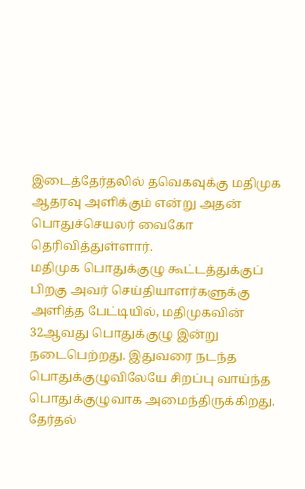இடைத்தேர்தலில் தவெகவுக்கு மதிமுக ஆதரவு அளிக்கும் என்று அதன் பொதுச்செயலர் வைகோ தெரிவித்துள்ளார்.
மதிமுக பொதுக்குழு கூட்டத்துக்குப் பிறகு அவர் செய்தியாளர்களுக்கு அளித்த பேட்டியில், மதிமுகவின் 32ஆவது பொதுக்குழு இன்று நடைபெற்றது. இதுவரை நடந்த பொதுக்குழுவிலேயே சிறப்பு வாய்ந்த பொதுக்குழுவாக அமைந்திருக்கிறது. தேர்தல்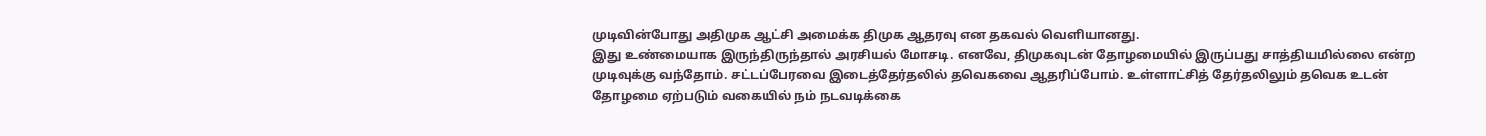முடிவின்போது அதிமுக ஆட்சி அமைக்க திமுக ஆதரவு என தகவல் வெளியானது.
இது உண்மையாக இருந்திருந்தால் அரசியல் மோசடி. எனவே, திமுகவுடன் தோழமையில் இருப்பது சாத்தியமில்லை என்ற முடிவுக்கு வந்தோம். சட்டப்பேரவை இடைத்தேர்தலில் தவெகவை ஆதரிப்போம். உள்ளாட்சித் தேர்தலிலும் தவெக உடன் தோழமை ஏற்படும் வகையில் நம் நடவடிக்கை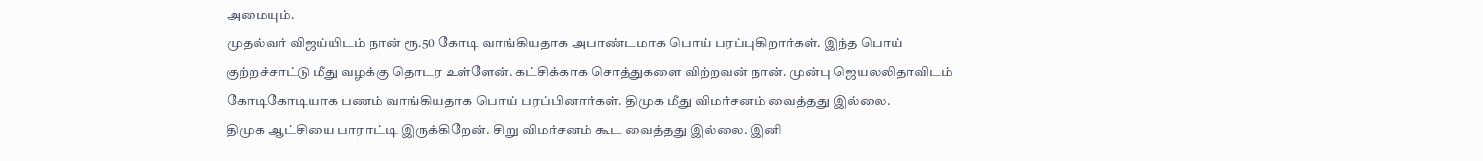அமையும்.
முதல்வர் விஜய்யிடம் நான் ரூ.50 கோடி வாங்கியதாக அபாண்டமாக பொய் பரப்புகிறார்கள். இந்த பொய் குற்றச்சாட்டு மீது வழக்கு தொடர உள்ளேன். கட்சிக்காக சொத்துகளை விற்றவன் நான். முன்பு ஜெயலலிதாவிடம் கோடிகோடியாக பணம் வாங்கியதாக பொய் பரப்பினார்கள். திமுக மீது விமர்சனம் வைத்தது இல்லை.
திமுக ஆட்சியை பாராட்டி இருக்கிறேன். சிறு விமர்சனம் கூட வைத்தது இல்லை. இனி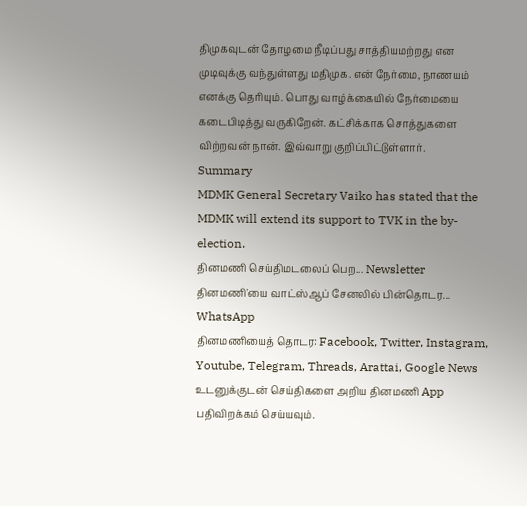திமுகவுடன் தோழமை நீடிப்பது சாத்தியமற்றது என முடிவுக்கு வந்துள்ளது மதிமுக. என் நேர்மை, நாணயம் எனக்கு தெரியும். பொது வாழ்க்கையில் நேர்மையை கடைபிடித்து வருகிறேன். கட்சிக்காக சொத்துகளை விற்றவன் நான். இவ்வாறு குறிப்பிட்டுள்ளார்.
Summary
MDMK General Secretary Vaiko has stated that the MDMK will extend its support to TVK in the by-election.
தினமணி செய்திமடலைப் பெற... Newsletter
தினமணி'யை வாட்ஸ்ஆப் சேனலில் பின்தொடர... WhatsApp
தினமணியைத் தொடர: Facebook, Twitter, Instagram, Youtube, Telegram, Threads, Arattai, Google News
உடனுக்குடன் செய்திகளை அறிய தினமணி App பதிவிறக்கம் செய்யவும்.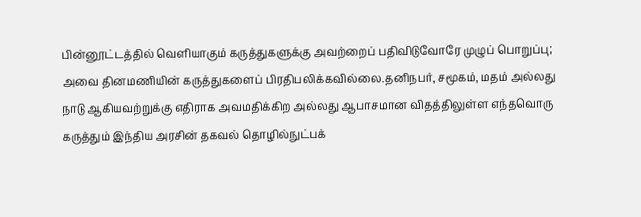பின்னூட்டத்தில் வெளியாகும் கருத்துகளுக்கு அவற்றைப் பதிவிடுவோரே முழுப் பொறுப்பு; அவை தினமணியின் கருத்துகளைப் பிரதிபலிக்கவில்லை.தனிநபர், சமூகம், மதம் அல்லது நாடு ஆகியவற்றுக்கு எதிராக அவமதிக்கிற அல்லது ஆபாசமான விதத்திலுள்ள எந்தவொரு கருத்தும் இந்திய அரசின் தகவல் தொழில்நுட்பக்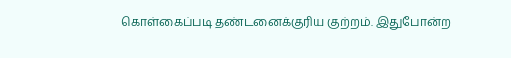கொள்கைப்படி தண்டனைக்குரிய குற்றம். இதுபோன்ற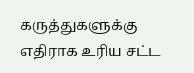கருத்துகளுக்கு எதிராக உரிய சட்ட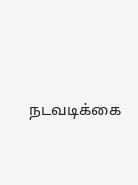நடவடிக்கை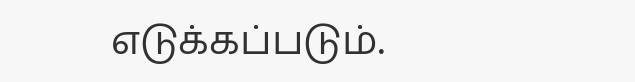எடுக்கப்படும்.